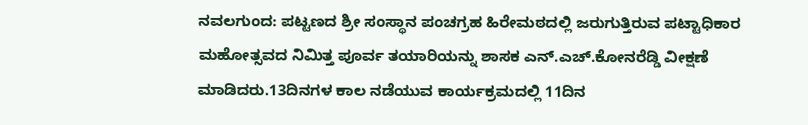ನವಲಗುಂದ: ಪಟ್ಟಣದ ಶ್ರೀ ಸಂಸ್ಥಾನ ಪಂಚಗ್ರಹ ಹಿರೇಮಠದಲ್ಲಿ ಜರುಗುತ್ತಿರುವ ಪಟ್ಟಾಧಿಕಾರ ಮಹೋತ್ಸವದ ನಿಮಿತ್ತ ಪೂರ್ವ ತಯಾರಿಯನ್ನು ಶಾಸಕ ಎನ್.ಎಚ್.ಕೋನರೆಡ್ಡಿ ವೀಕ್ಷಣೆ ಮಾಡಿದರು.13ದಿನಗಳ ಕಾಲ ನಡೆಯುವ ಕಾರ್ಯಕ್ರಮದಲ್ಲಿ 11ದಿನ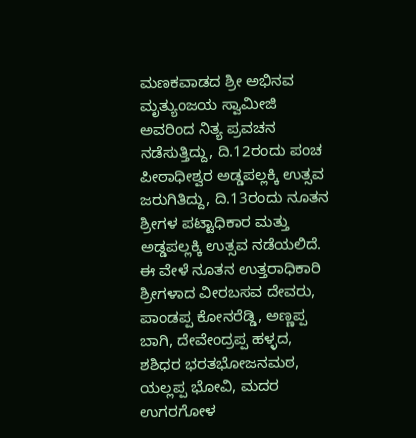ಮಣಕವಾಡದ ಶ್ರೀ ಅಭಿನವ ಮೃತ್ಯುಂಜಯ ಸ್ವಾಮೀಜಿ ಅವರಿಂದ ನಿತ್ಯ ಪ್ರವಚನ ನಡೆಸುತ್ತಿದ್ದು, ದಿ.12ರಂದು ಪಂಚ ಪೀಠಾಧೀಶ್ವರ ಅಡ್ಡಪಲ್ಲಕ್ಕಿ ಉತ್ಸವ ಜರುಗಿತಿದ್ದು, ದಿ.13ರಂದು ನೂತನ ಶ್ರೀಗಳ ಪಟ್ಟಾಧಿಕಾರ ಮತ್ತು ಅಡ್ಡಪಲ್ಲಕ್ಕಿ ಉತ್ಸವ ನಡೆಯಲಿದೆ.
ಈ ವೇಳೆ ನೂತನ ಉತ್ತರಾಧಿಕಾರಿ ಶ್ರೀಗಳಾದ ವೀರಬಸವ ದೇವರು, ಪಾಂಡಪ್ಪ ಕೋನರೆಡ್ಡಿ, ಅಣ್ಣಪ್ಪ ಬಾಗಿ, ದೇವೇಂದ್ರಪ್ಪ ಹಳ್ಳದ, ಶಶಿಧರ ಭರತಭೋಜನಮಠ, ಯಲ್ಲಪ್ಪ ಭೋವಿ, ಮದರ ಉಗರಗೋಳ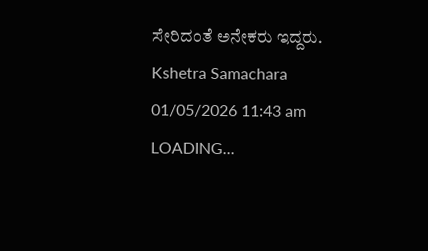ಸೇರಿದಂತೆ ಅನೇಕರು ಇದ್ದರು.
Kshetra Samachara
01/05/2026 11:43 am
LOADING...